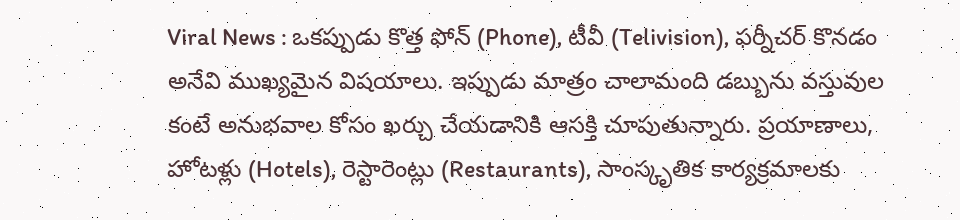Viral News : ఒకప్పుడు కొత్త ఫోన్ (Phone), టీవీ (Telivision), ఫర్నీచర్ కొనడం అనేవి ముఖ్యమైన విషయాలు. ఇప్పుడు మాత్రం చాలామంది డబ్బును వస్తువుల కంటే అనుభవాల కోసం ఖర్చు చేయడానికి ఆసక్తి చూపుతున్నారు. ప్రయాణాలు, హోటళ్లు (Hotels), రెస్టారెంట్లు (Restaurants), సాంస్కృతిక కార్యక్రమాలకు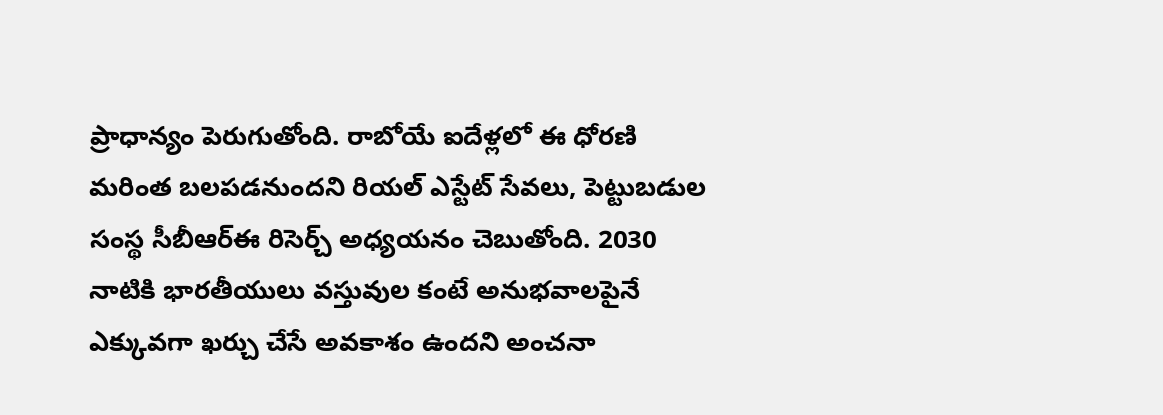ప్రాధాన్యం పెరుగుతోంది. రాబోయే ఐదేళ్లలో ఈ ధోరణి మరింత బలపడనుందని రియల్ ఎస్టేట్ సేవలు, పెట్టుబడుల సంస్థ సీబీఆర్ఈ రిసెర్చ్ అధ్యయనం చెబుతోంది. 2030 నాటికి భారతీయులు వస్తువుల కంటే అనుభవాలపైనే ఎక్కువగా ఖర్చు చేసే అవకాశం ఉందని అంచనా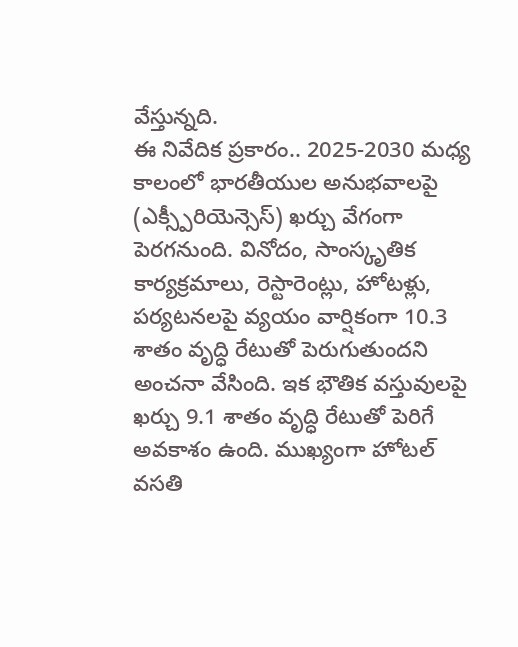వేస్తున్నది.
ఈ నివేదిక ప్రకారం.. 2025-2030 మధ్య కాలంలో భారతీయుల అనుభవాలపై (ఎక్స్పీరియెన్సెస్) ఖర్చు వేగంగా పెరగనుంది. వినోదం, సాంస్కృతిక కార్యక్రమాలు, రెస్టారెంట్లు, హోటళ్లు, పర్యటనలపై వ్యయం వార్షికంగా 10.3 శాతం వృద్ధి రేటుతో పెరుగుతుందని అంచనా వేసింది. ఇక భౌతిక వస్తువులపై ఖర్చు 9.1 శాతం వృద్ధి రేటుతో పెరిగే అవకాశం ఉంది. ముఖ్యంగా హోటల్ వసతి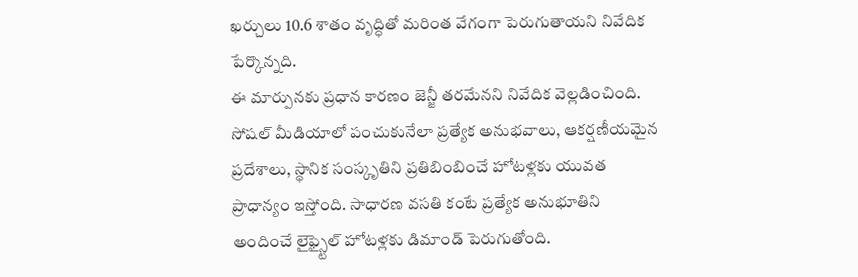ఖర్చులు 10.6 శాతం వృద్ధితో మరింత వేగంగా పెరుగుతాయని నివేదిక పేర్కొన్నది.
ఈ మార్పునకు ప్రధాన కారణం జెన్జీ తరమేనని నివేదిక వెల్లడించింది. సోషల్ మీడియాలో పంచుకునేలా ప్రత్యేక అనుభవాలు, ఆకర్షణీయమైన ప్రదేశాలు, స్థానిక సంస్కృతిని ప్రతిబింబించే హోటళ్లకు యువత ప్రాధాన్యం ఇస్తోంది. సాధారణ వసతి కంటే ప్రత్యేక అనుభూతిని అందించే లైఫ్స్టైల్ హోటళ్లకు డిమాండ్ పెరుగుతోంది.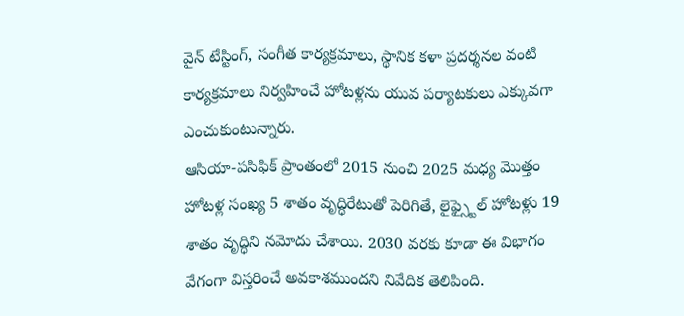వైన్ టేస్టింగ్, సంగీత కార్యక్రమాలు, స్థానిక కళా ప్రదర్శనల వంటి కార్యక్రమాలు నిర్వహించే హోటళ్లను యువ పర్యాటకులు ఎక్కువగా ఎంచుకుంటున్నారు.
ఆసియా-పసిఫిక్ ప్రాంతంలో 2015 నుంచి 2025 మధ్య మొత్తం హోటళ్ల సంఖ్య 5 శాతం వృద్ధిరేటుతో పెరిగితే, లైఫ్స్టైల్ హోటళ్లు 19 శాతం వృద్ధిని నమోదు చేశాయి. 2030 వరకు కూడా ఈ విభాగం వేగంగా విస్తరించే అవకాశముందని నివేదిక తెలిపింది.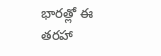భారత్లో ఈ తరహా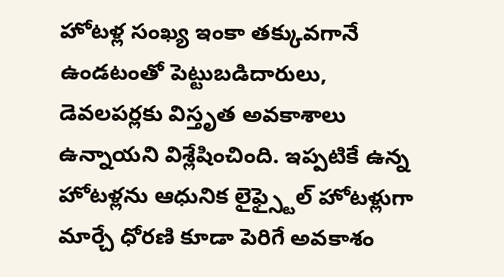హోటళ్ల సంఖ్య ఇంకా తక్కువగానే ఉండటంతో పెట్టుబడిదారులు, డెవలపర్లకు విస్తృత అవకాశాలు ఉన్నాయని విశ్లేషించింది. ఇప్పటికే ఉన్న హోటళ్లను ఆధునిక లైఫ్స్టైల్ హోటళ్లుగా మార్చే ధోరణి కూడా పెరిగే అవకాశం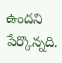ఉందని పేర్కొన్నది.